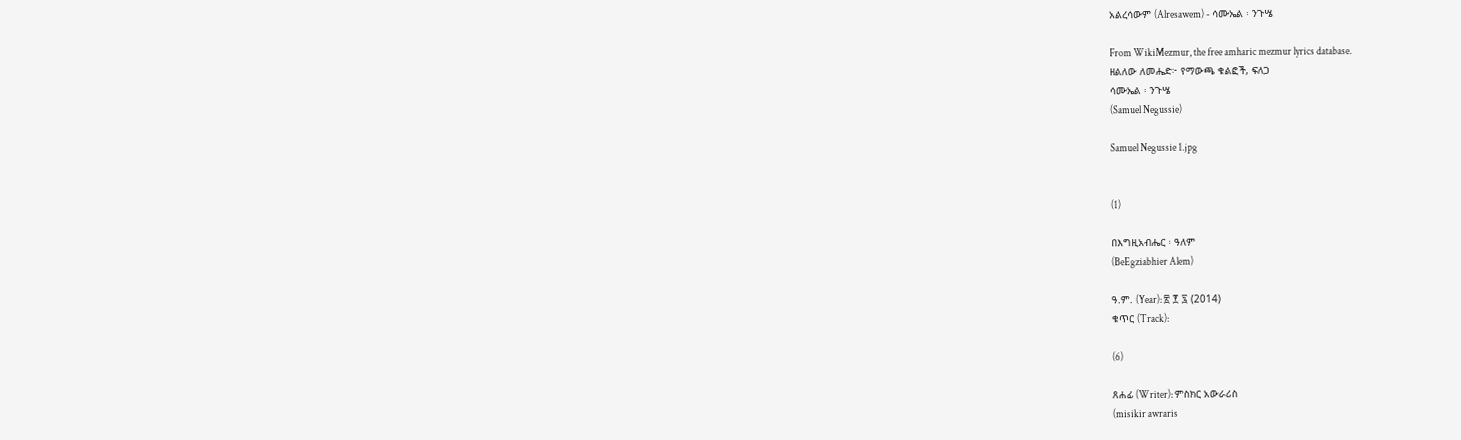አልረሳውም (Alresawem) - ሳሙኤል ፡ ንጉሤ

From WikiMezmur, the free amharic mezmur lyrics database.
ዘልለው ለመሔድ፦ የማውጫ ቁልፎች, ፍለጋ
ሳሙኤል ፡ ንጉሤ
(Samuel Negussie)

Samuel Negussie 1.jpg


(1)

በእግዚአብሔር ፡ ዓለም
(BeEgziabhier Alem)

ዓ.ም. (Year): ፳ ፻ ፯ (2014)
ቁጥር (Track):

(6)

ጸሐፊ (Writer): ምስክር አውራሪስ
(misikir awraris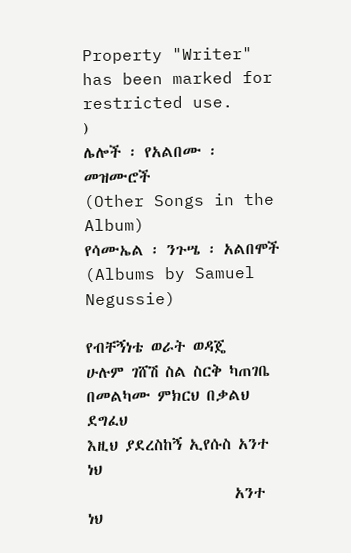Property "Writer" has been marked for restricted use.
)
ሌሎች ፡ የአልበሙ ፡ መዝሙሮች
(Other Songs in the Album)
የሳሙኤል ፡ ንጉሤ ፡ አልበሞች
(Albums by Samuel Negussie)

የብቸኝነቴ ወራት ወዳጄ
ሁሉም ገሸሽ ስል ስርቅ ካጠገቤ
በመልካሙ ምክርህ በቃልህ ደግፈህ
እዚህ ያደረስከኝ ኢየሱስ አንተ ነህ
                     አንተ ነህ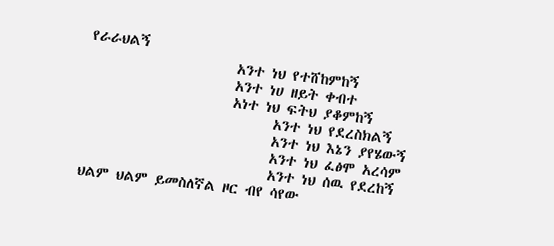የራራህልኝ
                     አንተ ነህ የተሸከምከኝ
                     አንተ ነሀ ዘይት ቀብተ
                     አነተ ነህ ፍትህ ያቆምከኝ
                           አንተ ነህ የደረስክልኝ
                           አንተ ነህ እኔን ያየሄውኝ
                           አንተ ነህ ፈፅሞ አረሳም
                           አንተ ነህ ሰዉ የደረከኝ
ህልም ህልም ይመስለኛል ዞር ብየ ሳየው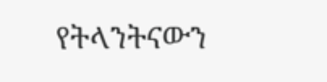የትላንትናውን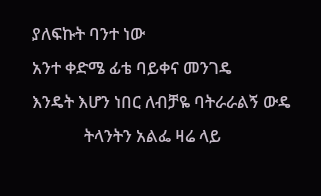ያለፍኩት ባንተ ነው
አንተ ቀድሜ ፊቴ ባይቀና መንገዴ
እንዴት እሆን ነበር ለብቻዬ ባትራራልኝ ውዴ
             ትላንትን አልፌ ዛሬ ላይ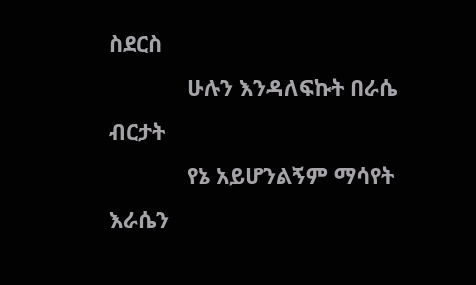ስደርስ
             ሁሉን እንዳለፍኩት በራሴ ብርታት
             የኔ አይሆንልኝም ማሳየት እራሴን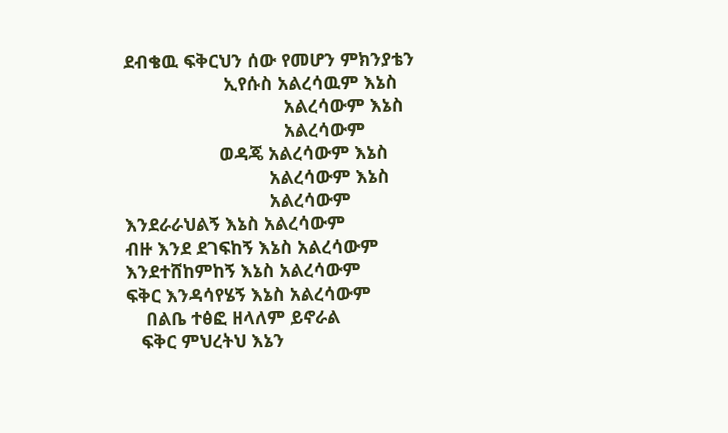ደብቄዉ ፍቅርህን ሰው የመሆን ምክንያቴን
                    ኢየሱስ አልረሳዉም እኔስ
                                አልረሳውም እኔስ
                                አልረሳውም
                   ወዳጄ አልረሳውም እኔስ
                             አልረሳውም እኔስ
                             አልረሳውም
እንደራራህልኝ እኔስ አልረሳውም
ብዙ እንደ ደገፍከኝ እኔስ አልረሳውም
እንደተሸከምከኝ እኔስ አልረሳውም
ፍቅር እንዳሳየሄኝ እኔስ አልረሳውም
    በልቤ ተፅፎ ዘላለም ይኖራል
   ፍቅር ምህረትህ እኔን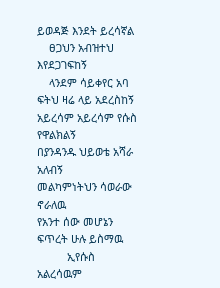ይወዳጅ እንደት ይረሳኛል
    ፀጋህን አብዝተህ እየደጋገፍከኝ
    ላንደም ሳይቀየር አባ ፍትህ ዛሬ ላይ አደረስከኝ
አይረሳም አይረሳም የሱስ የዋልክልኝ
በያንዳንዱ ህይወቴ አሻራ አለብኝ
መልካምነትህን ሳወራው ኖራለዉ
የአንተ ሰው መሆኔን ፍጥረት ሁሉ ይስማዉ
          ኢየሱስ አልረሳዉም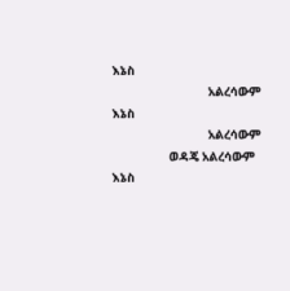እኔስ
                                አልረሳውም እኔስ
                                አልረሳውም
                   ወዳጄ አልረሳውም እኔስ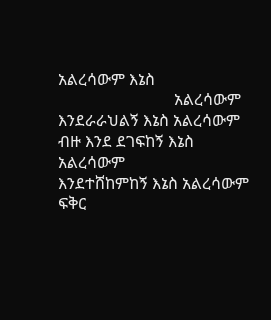አልረሳውም እኔስ
                             አልረሳውም
እንደራራህልኝ እኔስ አልረሳውም
ብዙ እንደ ደገፍከኝ እኔስ አልረሳውም
እንደተሸከምከኝ እኔስ አልረሳውም
ፍቅር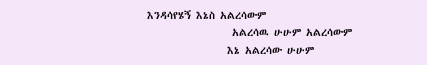እንዳሳየሄኝ እኔስ አልረሳውም
                 አልረሳዉ ሁሁም አልረሳውም
                እኔ አልረሳው ሁሁም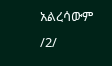አልረሳውም /2/